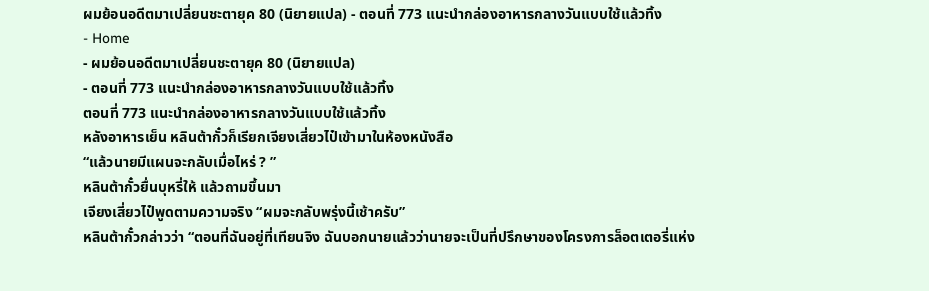ผมย้อนอดีตมาเปลี่ยนชะตายุค 80 (นิยายแปล) - ตอนที่ 773 แนะนำกล่องอาหารกลางวันแบบใช้แล้วทิ้ง
- Home
- ผมย้อนอดีตมาเปลี่ยนชะตายุค 80 (นิยายแปล)
- ตอนที่ 773 แนะนำกล่องอาหารกลางวันแบบใช้แล้วทิ้ง
ตอนที่ 773 แนะนำกล่องอาหารกลางวันแบบใช้แล้วทิ้ง
หลังอาหารเย็น หลินต้ากั๋วก็เรียกเจียงเสี่ยวไป๋เข้ามาในห้องหนังสือ
“แล้วนายมีแผนจะกลับเมื่อไหร่ ? ”
หลินต้ากั๋วยื่นบุหรี่ให้ แล้วถามขึ้นมา
เจียงเสี่ยวไป๋พูดตามความจริง “ผมจะกลับพรุ่งนี้เช้าครับ”
หลินต้ากั๋วกล่าวว่า “ตอนที่ฉันอยู่ที่เทียนจิง ฉันบอกนายแล้วว่านายจะเป็นที่ปรึกษาของโครงการล็อตเตอรี่แห่ง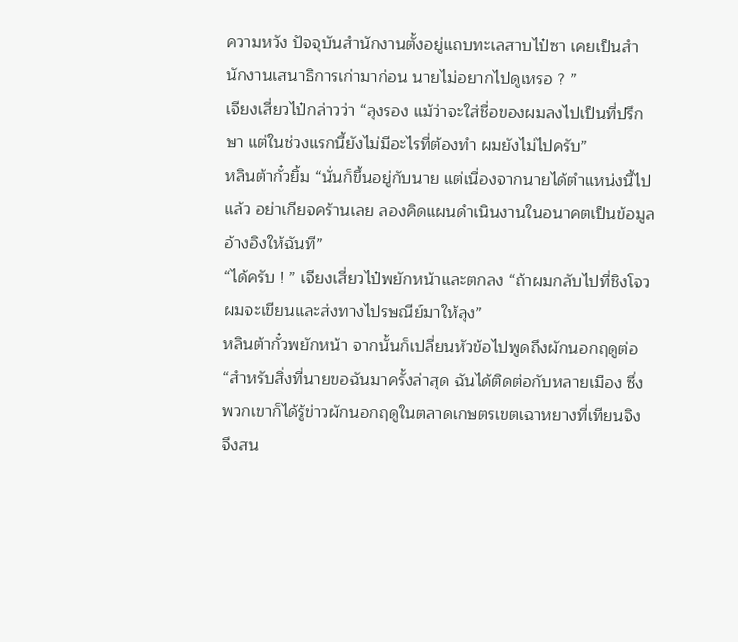ความหวัง ปัจจุบันสำนักงานตั้งอยู่แถบทะเลสาบไป๋ซา เคยเป็นสำนักงานเสนาธิการเก่ามาก่อน นายไม่อยากไปดูเหรอ ? ”
เจียงเสี่ยวไป๋กล่าวว่า “ลุงรอง แม้ว่าจะใส่ชื่อของผมลงไปเป็นที่ปรึกษา แต่ในช่วงแรกนี้ยังไม่มีอะไรที่ต้องทำ ผมยังไม่ไปครับ”
หลินต้ากั๋วยิ้ม “นั่นก็ขึ้นอยู่กับนาย แต่เนื่องจากนายได้ตำแหน่งนี้ไปแล้ว อย่าเกียจคร้านเลย ลองคิดแผนดำเนินงานในอนาคตเป็นข้อมูลอ้างอิงให้ฉันที”
“ได้ครับ ! ” เจียงเสี่ยวไป๋พยักหน้าและตกลง “ถ้าผมกลับไปที่ชิงโจว ผมจะเขียนและส่งทางไปรษณีย์มาให้ลุง”
หลินต้ากั๋วพยักหน้า จากนั้นก็เปลี่ยนหัวข้อไปพูดถึงผักนอกฤดูต่อ
“สำหรับสิ่งที่นายขอฉันมาครั้งล่าสุด ฉันได้ติดต่อกับหลายเมือง ซึ่งพวกเขาก็ได้รู้ข่าวผักนอกฤดูในตลาดเกษตรเขตเฉาหยางที่เทียนจิง จึงสน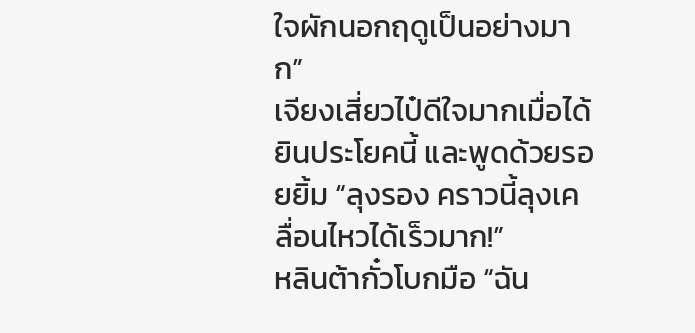ใจผักนอกฤดูเป็นอย่างมาก”
เจียงเสี่ยวไป๋ดีใจมากเมื่อได้ยินประโยคนี้ และพูดด้วยรอยยิ้ม “ลุงรอง คราวนี้ลุงเคลื่อนไหวได้เร็วมาก!”
หลินต้ากั๋วโบกมือ “ฉัน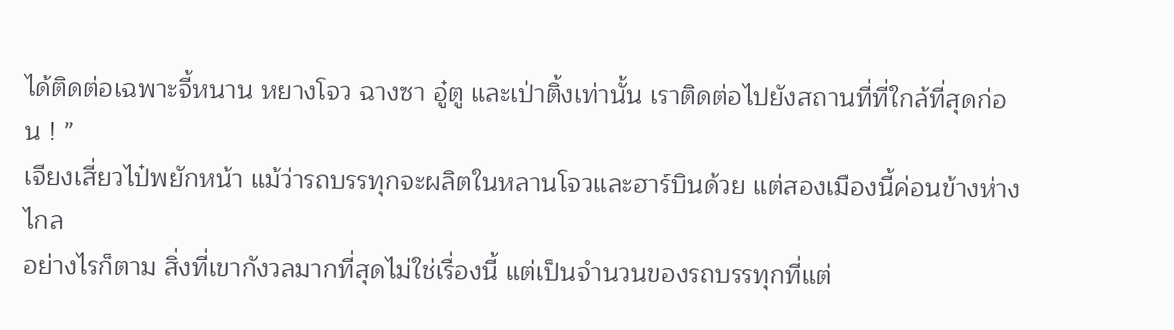ได้ติดต่อเฉพาะจี้หนาน หยางโจว ฉางซา อู๋ตู และเป่าติ้งเท่านั้น เราติดต่อไปยังสถานที่ที่ใกล้ที่สุดก่อน ! ”
เจียงเสี่ยวไป๋พยักหน้า แม้ว่ารถบรรทุกจะผลิตในหลานโจวและฮาร์บินด้วย แต่สองเมืองนี้ค่อนข้างห่างไกล
อย่างไรก็ตาม สิ่งที่เขากังวลมากที่สุดไม่ใช่เรื่องนี้ แต่เป็นจำนวนของรถบรรทุกที่แต่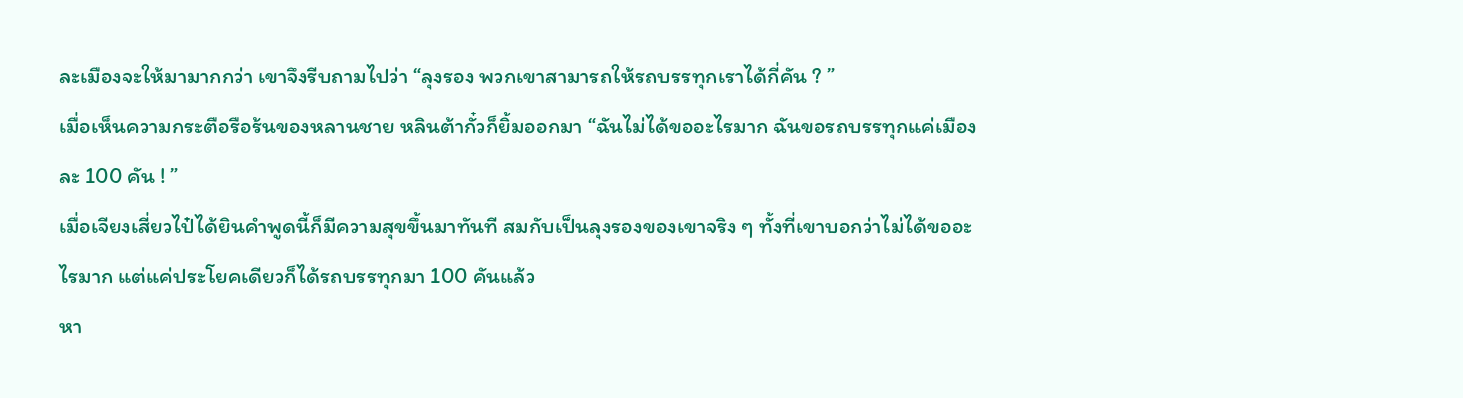ละเมืองจะให้มามากกว่า เขาจึงรีบถามไปว่า “ลุงรอง พวกเขาสามารถให้รถบรรทุกเราได้กี่คัน ? ”
เมื่อเห็นความกระตือรือร้นของหลานชาย หลินต้ากั๋วก็ยิ้มออกมา “ฉันไม่ได้ขออะไรมาก ฉันขอรถบรรทุกแค่เมืองละ 100 คัน ! ”
เมื่อเจียงเสี่ยวไป๋ได้ยินคำพูดนี้ก็มีความสุขขึ้นมาทันที สมกับเป็นลุงรองของเขาจริง ๆ ทั้งที่เขาบอกว่าไม่ได้ขออะไรมาก แต่แค่ประโยคเดียวก็ได้รถบรรทุกมา 100 คันแล้ว
หา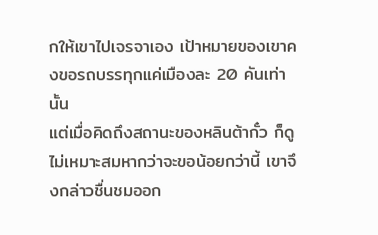กให้เขาไปเจรจาเอง เป้าหมายของเขาคงขอรถบรรทุกแค่เมืองละ 20 คันเท่านั้น
แต่เมื่อคิดถึงสถานะของหลินต้ากั๋ว ก็ดูไม่เหมาะสมหากว่าจะขอน้อยกว่านี้ เขาจึงกล่าวชื่นชมออก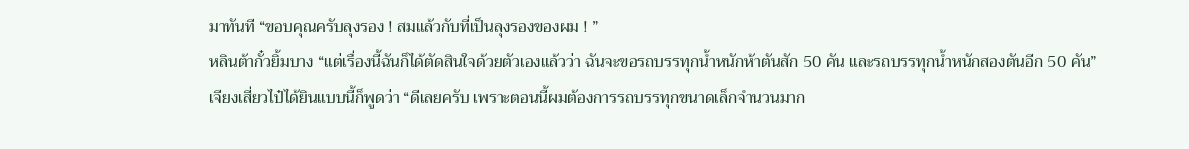มาทันที “ขอบคุณครับลุงรอง ! สมแล้วกับที่เป็นลุงรองของผม ! ”
หลินต้ากั๋วยิ้มบาง “แต่เรื่องนี้ฉันก็ได้ตัดสินใจด้วยตัวเองแล้วว่า ฉันจะขอรถบรรทุกน้ำหนักห้าตันสัก 50 คัน และรถบรรทุกน้ำหนักสองตันอีก 50 คัน”
เจียงเสี่ยวไป๋ได้ยินแบบนี้ก็พูดว่า “ดีเลยครับ เพราะตอนนี้ผมต้องการรถบรรทุกขนาดเล็กจำนวนมาก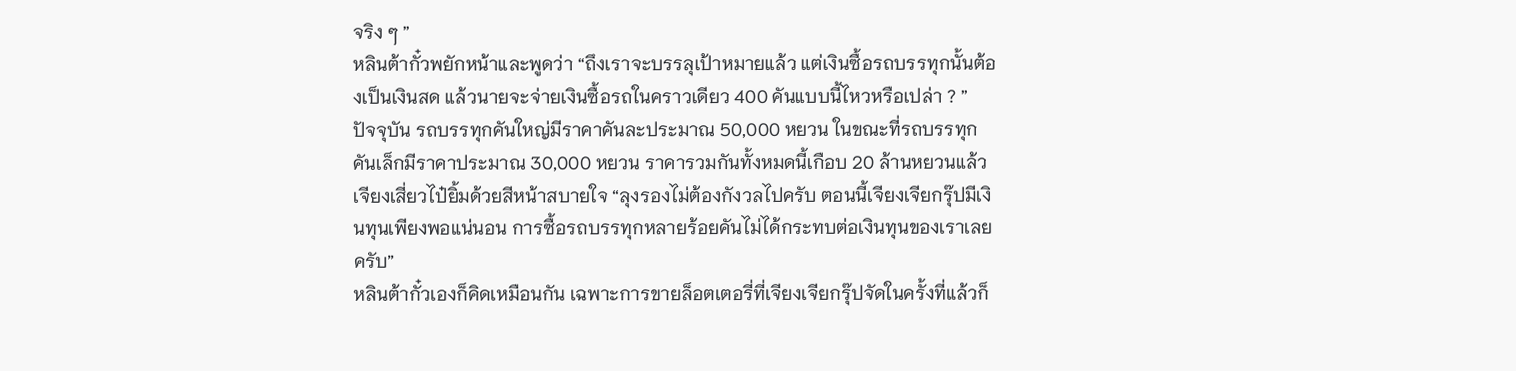จริง ๆ ”
หลินต้ากั๋วพยักหน้าและพูดว่า “ถึงเราจะบรรลุเป้าหมายแล้ว แต่เงินซื้อรถบรรทุกนั้นต้องเป็นเงินสด แล้วนายจะจ่ายเงินซื้อรถในคราวเดียว 400 คันแบบนี้ไหวหรือเปล่า ? ”
ปัจจุบัน รถบรรทุกคันใหญ่มีราคาคันละประมาณ 50,000 หยวน ในขณะที่รถบรรทุกคันเล็กมีราคาประมาณ 30,000 หยวน ราคารวมกันทั้งหมดนี้เกือบ 20 ล้านหยวนแล้ว
เจียงเสี่ยวไป๋ยิ้มด้วยสีหน้าสบายใจ “ลุงรองไม่ต้องกังวลไปครับ ตอนนี้เจียงเจียกรุ๊ปมีเงินทุนเพียงพอแน่นอน การซื้อรถบรรทุกหลายร้อยคันไม่ได้กระทบต่อเงินทุนของเราเลยครับ”
หลินต้ากั๋วเองก็คิดเหมือนกัน เฉพาะการขายล็อตเตอรี่ที่เจียงเจียกรุ๊ปจัดในครั้งที่แล้วก็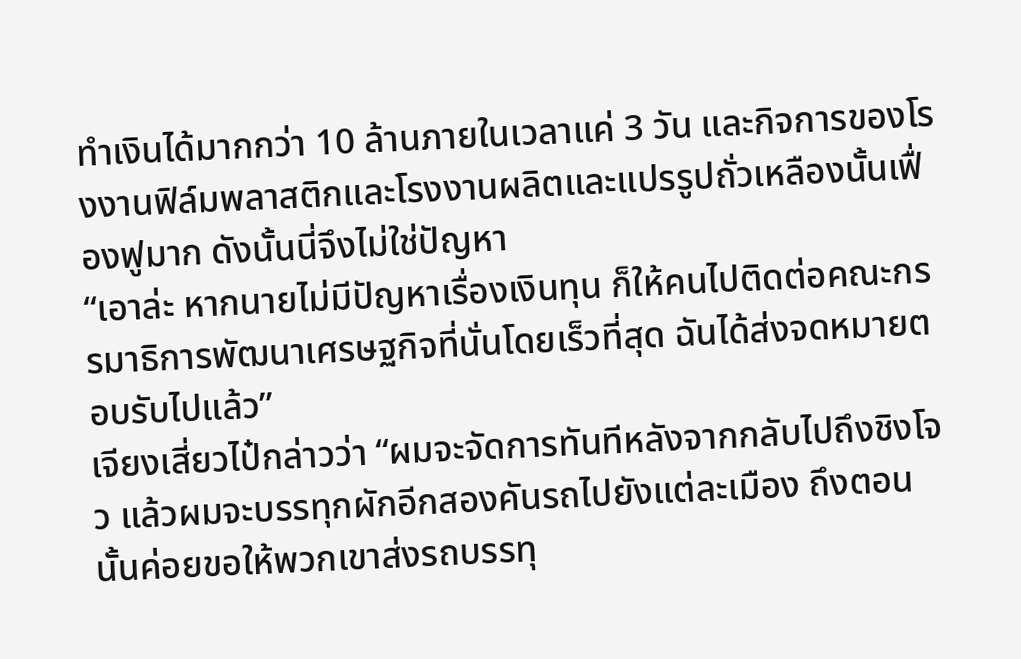ทำเงินได้มากกว่า 10 ล้านภายในเวลาแค่ 3 วัน และกิจการของโรงงานฟิล์มพลาสติกและโรงงานผลิตและแปรรูปถั่วเหลืองนั้นเฟื่องฟูมาก ดังนั้นนี่จึงไม่ใช่ปัญหา
“เอาล่ะ หากนายไม่มีปัญหาเรื่องเงินทุน ก็ให้คนไปติดต่อคณะกรรมาธิการพัฒนาเศรษฐกิจที่นั่นโดยเร็วที่สุด ฉันได้ส่งจดหมายตอบรับไปแล้ว”
เจียงเสี่ยวไป๋กล่าวว่า “ผมจะจัดการทันทีหลังจากกลับไปถึงชิงโจว แล้วผมจะบรรทุกผักอีกสองคันรถไปยังแต่ละเมือง ถึงตอนนั้นค่อยขอให้พวกเขาส่งรถบรรทุ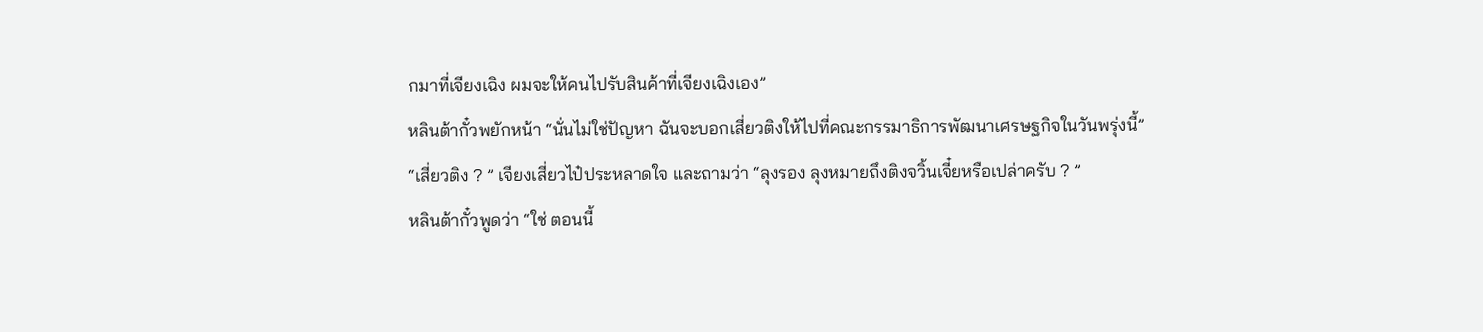กมาที่เจียงเฉิง ผมจะให้คนไปรับสินค้าที่เจียงเฉิงเอง”
หลินต้ากั๋วพยักหน้า “นั่นไม่ใช่ปัญหา ฉันจะบอกเสี่ยวติงให้ไปที่คณะกรรมาธิการพัฒนาเศรษฐกิจในวันพรุ่งนี้”
“เสี่ยวติง ? ” เจียงเสี่ยวไป๋ประหลาดใจ และถามว่า “ลุงรอง ลุงหมายถึงติงจวิ้นเจี๋ยหรือเปล่าครับ ? ”
หลินต้ากั๋วพูดว่า “ใช่ ตอนนี้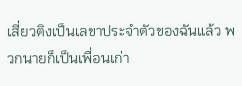เสี่ยวติงเป็นเลขาประจำตัวของฉันแล้ว พวกนายก็เป็นเพื่อนเก่า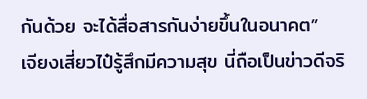กันด้วย จะได้สื่อสารกันง่ายขึ้นในอนาคต”
เจียงเสี่ยวไป๋รู้สึกมีความสุข นี่ถือเป็นข่าวดีจริ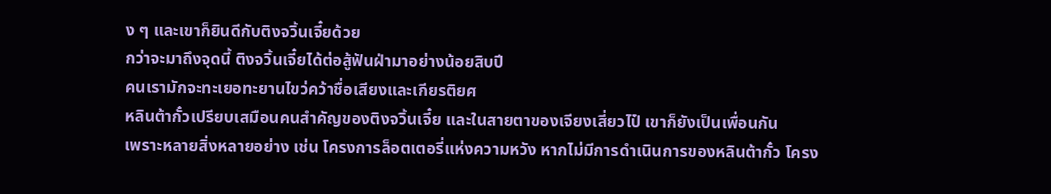ง ๆ และเขาก็ยินดีกับติงจวิ้นเจี๋ยด้วย
กว่าจะมาถึงจุดนี้ ติงจวิ้นเจี๋ยได้ต่อสู้ฟันฝ่ามาอย่างน้อยสิบปี
คนเรามักจะทะเยอทะยานไขว่คว้าชื่อเสียงและเกียรติยศ
หลินต้ากั๋วเปรียบเสมือนคนสำคัญของติงจวิ้นเจี๋ย และในสายตาของเจียงเสี่ยวไป๋ เขาก็ยังเป็นเพื่อนกัน
เพราะหลายสิ่งหลายอย่าง เช่น โครงการล็อตเตอรี่แห่งความหวัง หากไม่มีการดำเนินการของหลินต้ากั๋ว โครง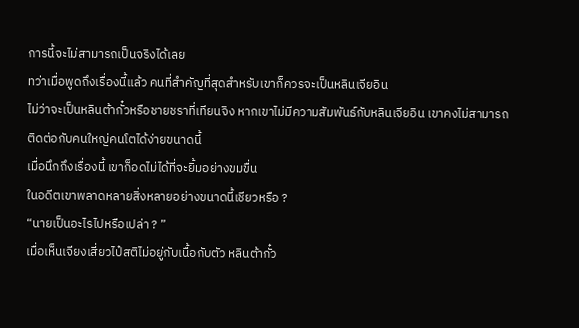การนี้จะไม่สามารถเป็นจริงได้เลย
ทว่าเมื่อพูดถึงเรื่องนี้แล้ว คนที่สำคัญที่สุดสำหรับเขาก็ควรจะเป็นหลินเจียอิน
ไม่ว่าจะเป็นหลินต้ากั๋วหรือชายชราที่เทียนจิง หากเขาไม่มีความสัมพันธ์กับหลินเจียอิน เขาคงไม่สามารถติดต่อกับคนใหญ่คนโตได้ง่ายขนาดนี้
เมื่อนึกถึงเรื่องนี้ เขาก็อดไม่ได้ที่จะยิ้มอย่างขมขื่น
ในอดีตเขาพลาดหลายสิ่งหลายอย่างขนาดนี้เชียวหรือ ?
“นายเป็นอะไรไปหรือเปล่า ? ”
เมื่อเห็นเจียงเสี่ยวไป๋สติไม่อยู่กับเนื้อกับตัว หลินต้ากั๋ว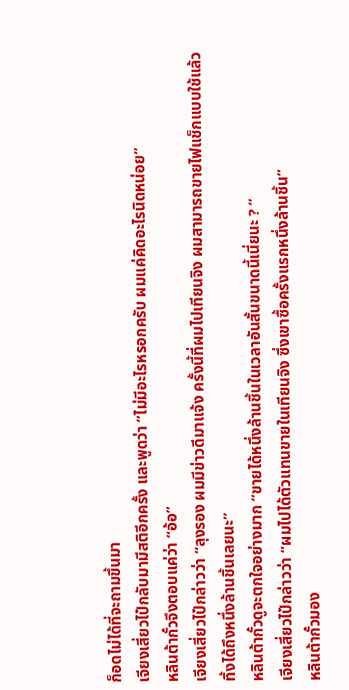ก็อดไม่ได้ที่จะถามขึ้นมา
เจียงเสี่ยวไป๋กลับมามีสติอีกครั้ง และพูดว่า “ไม่มีอะไรหรอกครับ ผมแค่คิดอะไรนิดหน่อย”
หลินต้ากั๋วจึงตอบแค่ว่า “อ้อ”
เจียงเสี่ยวไป๋กล่าวว่า “ลุงรอง ผมมีข่าวดีมาแจ้ง ครั้งนี้ที่ผมไปเทียนจิง ผมสามารถขายไฟแช็กแบบใช้แล้วทิ้งได้ถึงหนึ่งล้านชิ้นเลยนะ”
หลินต้ากั๋วดูจะตกใจอย่างมาก “ขายได้หนึ่งล้านชิ้นในเวลาอันสั้นขนาดนี้เนี่ยนะ ? ”
เจียงเสี่ยวไป๋กล่าวว่า “ผมไปได้ตัวแทนขายในเทียนจิง ซึ่งเขาซื้อครั้งแรกหนึ่งล้านชิ้น”
หลินต้ากั๋วมอง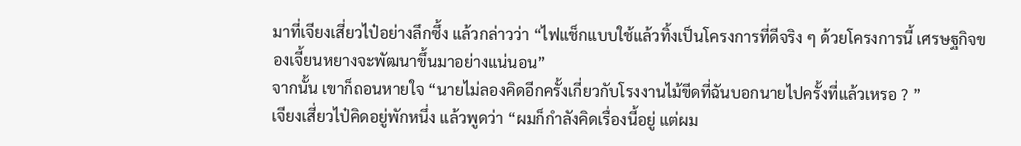มาที่เจียงเสี่ยวไป๋อย่างลึกซึ้ง แล้วกล่าวว่า “ไฟแช็กแบบใช้แล้วทิ้งเป็นโครงการที่ดีจริง ๆ ด้วยโครงการนี้ เศรษฐกิจของเจี้ยนหยางจะพัฒนาขึ้นมาอย่างแน่นอน”
จากนั้น เขาก็ถอนหายใจ “นายไม่ลองคิดอีกครั้งเกี่ยวกับโรงงานไม้ขีดที่ฉันบอกนายไปครั้งที่แล้วเหรอ ? ”
เจียงเสี่ยวไป๋คิดอยู่พักหนึ่ง แล้วพูดว่า “ผมก็กำลังคิดเรื่องนี้อยู่ แต่ผม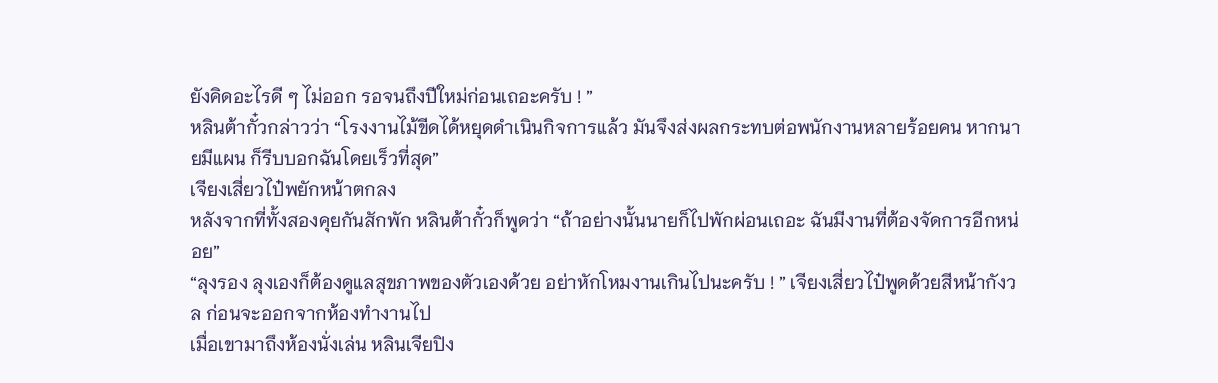ยังคิดอะไรดี ๆ ไม่ออก รอจนถึงปีใหม่ก่อนเถอะครับ ! ”
หลินต้ากั๋วกล่าวว่า “โรงงานไม้ขีดได้หยุดดำเนินกิจการแล้ว มันจึงส่งผลกระทบต่อพนักงานหลายร้อยคน หากนายมีแผน ก็รีบบอกฉันโดยเร็วที่สุด”
เจียงเสี่ยวไป๋พยักหน้าตกลง
หลังจากที่ทั้งสองคุยกันสักพัก หลินต้ากั๋วก็พูดว่า “ถ้าอย่างนั้นนายก็ไปพักผ่อนเถอะ ฉันมีงานที่ต้องจัดการอีกหน่อย”
“ลุงรอง ลุงเองก็ต้องดูแลสุขภาพของตัวเองด้วย อย่าหักโหมงานเกินไปนะครับ ! ” เจียงเสี่ยวไป๋พูดด้วยสีหน้ากังวล ก่อนจะออกจากห้องทำงานไป
เมื่อเขามาถึงห้องนั่งเล่น หลินเจียปิง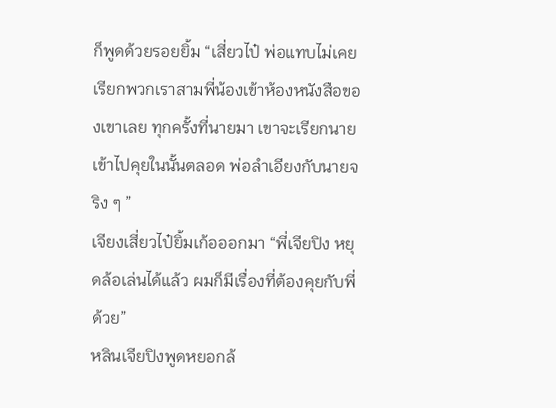ก็พูดด้วยรอยยิ้ม “เสี่ยวไป๋ พ่อแทบไม่เคยเรียกพวกเราสามพี่น้องเข้าห้องหนังสือของเขาเลย ทุกครั้งที่นายมา เขาจะเรียกนายเข้าไปคุยในนั้นตลอด พ่อลำเอียงกับนายจริง ๆ ”
เจียงเสี่ยวไป๋ยิ้มเก้อออกมา “พี่เจียปิง หยุดล้อเล่นได้แล้ว ผมก็มีเรื่องที่ต้องคุยกับพี่ด้วย”
หลินเจียปิงพูดหยอกล้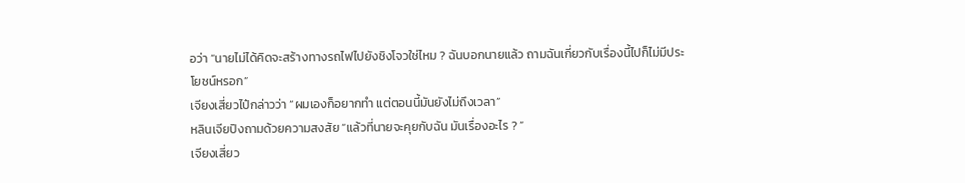อว่า “นายไม่ได้คิดจะสร้างทางรถไฟไปยังชิงโจวใช่ไหม ? ฉันบอกนายแล้ว ถามฉันเกี่ยวกับเรื่องนี้ไปก็ไม่มีประโยชน์หรอก”
เจียงเสี่ยวไป๋กล่าวว่า “ผมเองก็อยากทำ แต่ตอนนี้มันยังไม่ถึงเวลา”
หลินเจียปิงถามด้วยความสงสัย “แล้วที่นายจะคุยกับฉัน มันเรื่องอะไร ? ”
เจียงเสี่ยว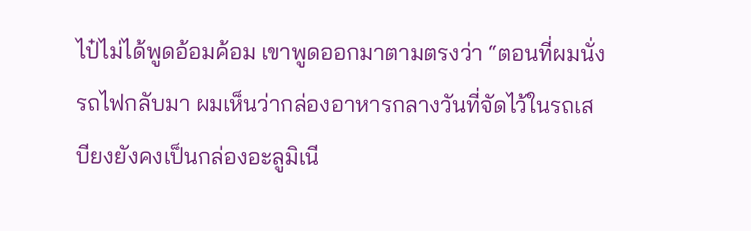ไป๋ไม่ได้พูดอ้อมค้อม เขาพูดออกมาตามตรงว่า “ตอนที่ผมนั่งรถไฟกลับมา ผมเห็นว่ากล่องอาหารกลางวันที่จัดไว้ในรถเสบียงยังคงเป็นกล่องอะลูมิเนี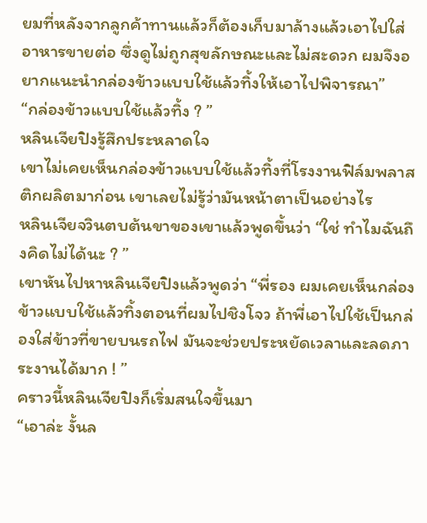ยมที่หลังจากลูกค้าทานแล้วก็ต้องเก็บมาล้างแล้วเอาไปใส่อาหารขายต่อ ซึ่งดูไม่ถูกสุขลักษณะและไม่สะดวก ผมจึงอยากแนะนำกล่องข้าวแบบใช้แล้วทิ้งให้เอาไปพิจารณา”
“กล่องข้าวแบบใช้แล้วทิ้ง ? ”
หลินเจียปิงรู้สึกประหลาดใจ
เขาไม่เคยเห็นกล่องข้าวแบบใช้แล้วทิ้งที่โรงงานฟิล์มพลาสติกผลิตมาก่อน เขาเลยไม่รู้ว่ามันหน้าตาเป็นอย่างไร
หลินเจียจวินตบต้นขาของเขาแล้วพูดขึ้นว่า “ใช่ ทำไมฉันถึงคิดไม่ได้นะ ? ”
เขาหันไปหาหลินเจียปิงแล้วพูดว่า “พี่รอง ผมเคยเห็นกล่องข้าวแบบใช้แล้วทิ้งตอนที่ผมไปชิงโจว ถ้าพี่เอาไปใช้เป็นกล่องใส่ข้าวที่ขายบนรถไฟ มันจะช่วยประหยัดเวลาและลดภาระงานได้มาก ! ”
คราวนี้หลินเจียปิงก็เริ่มสนใจขึ้นมา
“เอาล่ะ งั้นล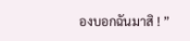องบอกฉันมาสิ ! ”